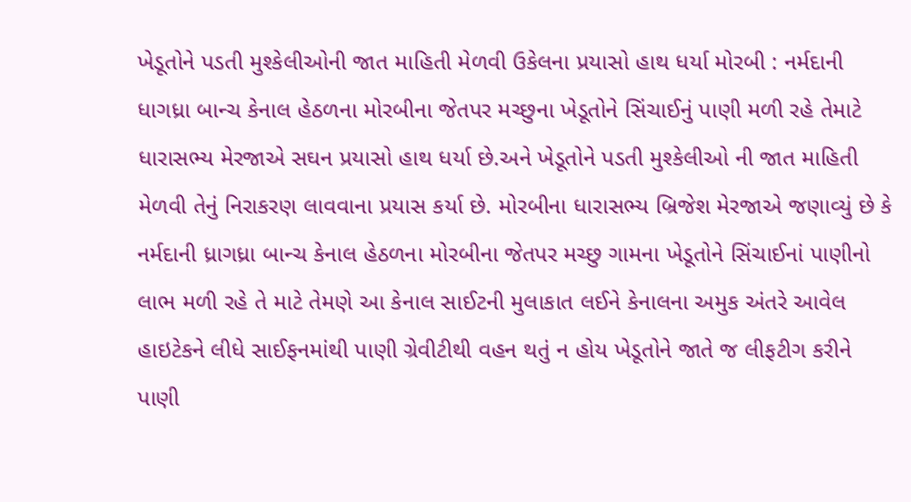ખેડૂતોને પડતી મુશ્કેલીઓની જાત માહિતી મેળવી ઉકેલના પ્રયાસો હાથ ધર્યા મોરબી : નર્મદાની ધાગધ્રા બાન્ચ કેનાલ હેઠળના મોરબીના જેતપર મચ્છુના ખેડૂતોને સિંચાઈનું પાણી મળી રહે તેમાટે ધારાસભ્ય મેરજાએ સઘન પ્રયાસો હાથ ધર્યા છે.અને ખેડૂતોને પડતી મુશ્કેલીઓ ની જાત માહિતી મેળવી તેનું નિરાકરણ લાવવાના પ્રયાસ કર્યા છે. મોરબીના ધારાસભ્ય બ્રિજેશ મેરજાએ જણાવ્યું છે કે નર્મદાની ધ્રાગધ્રા બાન્ચ કેનાલ હેઠળના મોરબીના જેતપર મચ્છુ ગામના ખેડૂતોને સિંચાઈનાં પાણીનો લાભ મળી રહે તે માટે તેમણે આ કેનાલ સાઈટની મુલાકાત લઈને કેનાલના અમુક અંતરે આવેલ હાઇટેકને લીધે સાઈફનમાંથી પાણી ગ્રેવીટીથી વહન થતું ન હોય ખેડૂતોને જાતે જ લીફટીગ કરીને પાણી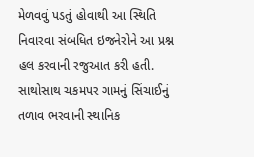મેળવવું પડતું હોવાથી આ સ્થિતિ નિવારવા સંબધિત ઇજનેરોને આ પ્રશ્ન હલ કરવાની રજુઆત કરી હતી. સાથોસાથ ચકમપર ગામનું સિંચાઈનું તળાવ ભરવાની સ્થાનિક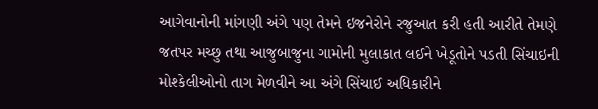આગેવાનોની માંગણી અંગે પણ તેમને ઇજનેરોને રજુઆત કરી હતી આરીતે તેમણે જતપર મચ્છુ તથા આજુબાજુના ગામોની મુલાકાત લઈને ખેડૂતોને પડતી સિંચાઇની મોશ્કેલીઓનો તાગ મેળવીને આ અંગે સિંચાઈ અધિકારીને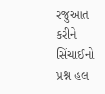રજુઆત કરીને સિંચાઈનો પ્રશ્ન હલ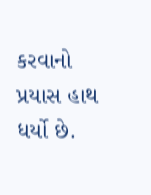કરવાનો પ્રયાસ હાથ ધર્યો છે.